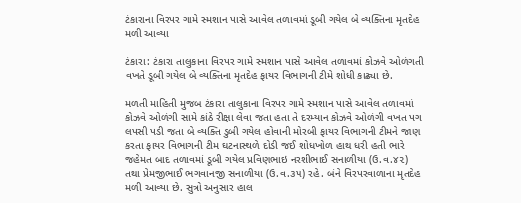ટંકારાના વિરપર ગામે સ્મશાન પાસે આવેલ તળાવમાં ડૂબી ગયેલ બે વ્યક્તિના મૃતદેહ મળી આવ્યા

ટંકારા: ટંકારા તાલુકાના વિરપર ગામે સ્મશાન પાસે આવેલ તળાવમાં કોઝવે ઓળંગતી વખતે ડૂબી ગયેલ બે વ્યક્તિના મૃતદેહ ફાયર વિભાગની ટીમે શોધી કાઢ્યા છે.

મળતી માહિતી મુજબ ટંકારા તાલુકાના વિરપર ગામે સ્મશાન પાસે આવેલ તળાવમાં કોઝવે ઓળંગી સામે કાંઠે રીક્ષા લેવા જતા હતા તે દરમ્યાન કોઝવે ઓળંગી વખત પગ લપસી પડી જતા બે વ્યક્તિ ડુબી ગયેલ હોવાની મોરબી ફાયર વિભાગની ટીમને જાણ કરતા ફાયર વિભાગની ટીમ ઘટનાસ્થળે દોડી જઈ શોધખોળ હાથ ધરી હતી ભારે જહેમત બાદ તળાવમાં ડૂબી ગયેલ પ્રવિણભાઇ નરશીભાઈ સનાળીયા (ઉ.વ.૪૨) તથા પ્રેમજીભાઈ ભગવાનજી સનાળીયા (ઉ.વ.૩૫) રહે. બંને વિરપરવાળાના મૃતદેહ મળી આવ્યા છે. સુત્રો અનુસાર હાલ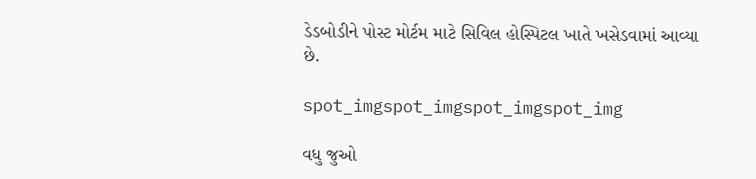ડેડબોડીને પોસ્ટ મોર્ટમ માટે સિવિલ હોસ્પિટલ ખાતે ખસેડવામાં આવ્યા છે.

spot_imgspot_imgspot_imgspot_img

વધુ જુઓ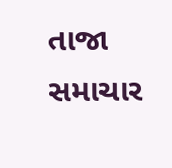તાજા સમાચાર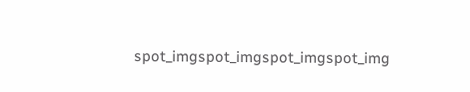spot_imgspot_imgspot_imgspot_img